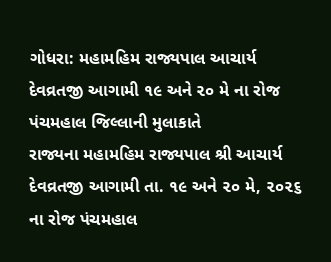ગોધરા: મહામહિમ રાજ્યપાલ આચાર્ય દેવવ્રતજી આગામી ૧૯ અને ૨૦ મે ના રોજ પંચમહાલ જિલ્લાની મુલાકાતે
રાજ્યના મહામહિમ રાજ્યપાલ શ્રી આચાર્ય દેવવ્રતજી આગામી તા. ૧૯ અને ૨૦ મે, ૨૦૨૬ ના રોજ પંચમહાલ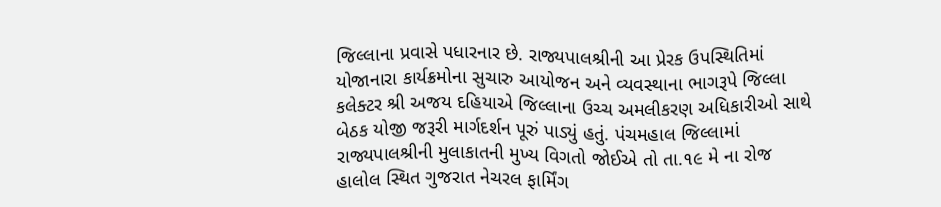જિલ્લાના પ્રવાસે પધારનાર છે. રાજ્યપાલશ્રીની આ પ્રેરક ઉપસ્થિતિમાં યોજાનારા કાર્યક્રમોના સુચારુ આયોજન અને વ્યવસ્થાના ભાગરૂપે જિલ્લા કલેક્ટર શ્રી અજય દહિયાએ જિલ્લાના ઉચ્ચ અમલીકરણ અધિકારીઓ સાથે બેઠક યોજી જરૂરી માર્ગદર્શન પૂરું પાડ્યું હતું. પંચમહાલ જિલ્લામાં રાજ્યપાલશ્રીની મુલાકાતની મુખ્ય વિગતો જોઈએ તો તા.૧૯ મે ના રોજ હાલોલ સ્થિત ગુજરાત નેચરલ ફાર્મિંગ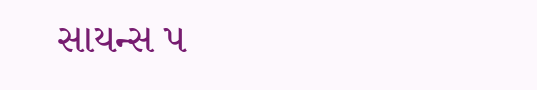સાયન્સ પ